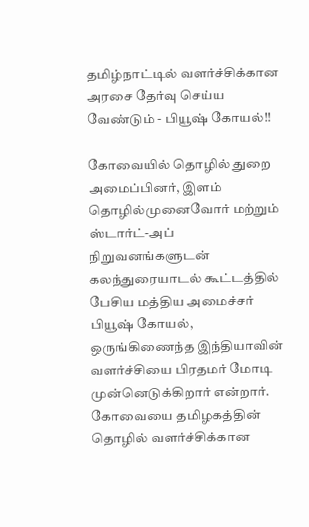தமிழ்நாட்டில் வளர்ச்சிக்கான அரசை தேர்வு செய்ய வேண்டும் - பியூஷ் கோயல்!!

கோவையில் தொழில் துறை அமைப்பினர், இளம் தொழில்முனைவோர் மற்றும் ஸ்டார்ட்-அப் நிறுவனங்களுடன் கலந்துரையாடல் கூட்டத்தில் பேசிய மத்திய அமைச்சர் பியூஷ் கோயல், ஒருங்கிணைந்த இந்தியாவின் வளர்ச்சியை பிரதமர் மோடி முன்னெடுக்கிறார் என்றார். கோவையை தமிழகத்தின் தொழில் வளர்ச்சிக்கான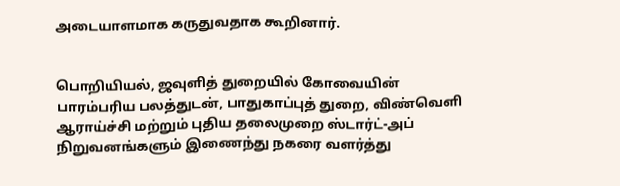அடையாளமாக கருதுவதாக கூறினார்.


பொறியியல், ஜவுளித் துறையில் கோவையின் பாரம்பரிய பலத்துடன், பாதுகாப்புத் துறை, விண்வெளி ஆராய்ச்சி மற்றும் புதிய தலைமுறை ஸ்டார்ட்-அப் நிறுவனங்களும் இணைந்து நகரை வளர்த்து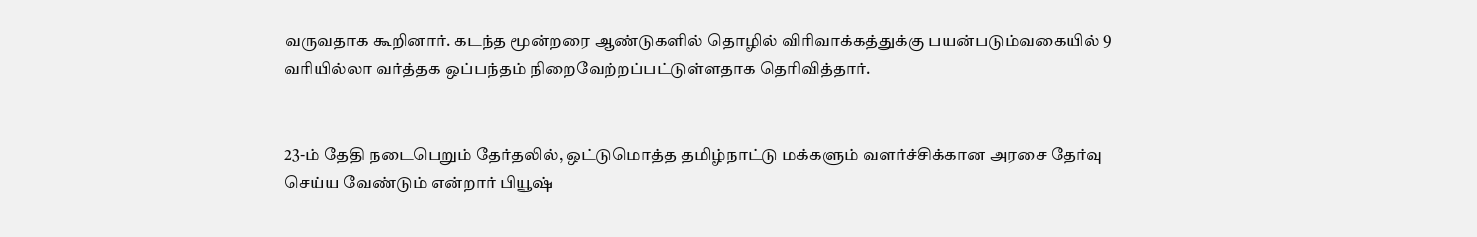வருவதாக கூறினார். கடந்த மூன்றரை ஆண்டுகளில் தொழில் விரிவாக்கத்துக்கு பயன்படும்வகையில் 9 வரியில்லா வர்த்தக ஒப்பந்தம் நிறைவேற்றப்பட்டுள்ளதாக தெரிவித்தார்.


23-ம் தேதி நடைபெறும் தேர்தலில், ஒட்டுமொத்த தமிழ்நாட்டு மக்களும் வளர்ச்சிக்கான அரசை தேர்வு செய்ய வேண்டும் என்றார் பியூஷ்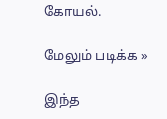கோயல்.

மேலும் படிக்க »

இந்த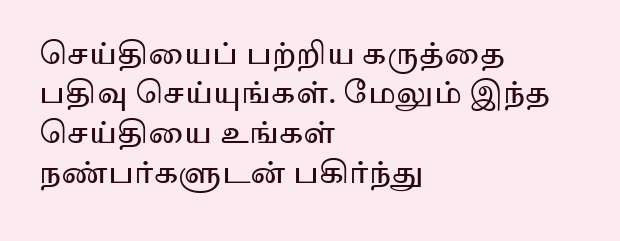செய்தியைப் பற்றிய கருத்தை பதிவு செய்யுங்கள். மேலும் இந்த செய்தியை உங்கள் நண்பர்களுடன் பகிர்ந்து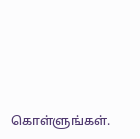கொள்ளுங்கள்.